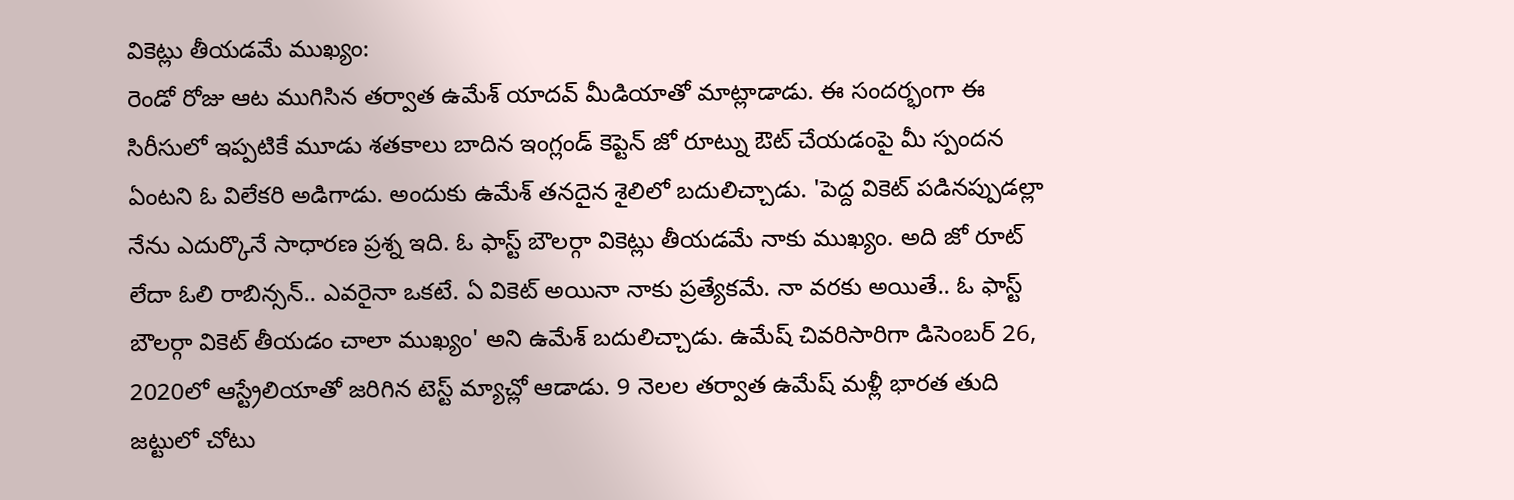వికెట్లు తీయడమే ముఖ్యం:
రెండో రోజు ఆట ముగిసిన తర్వాత ఉమేశ్ యాదవ్ మీడియాతో మాట్లాడాడు. ఈ సందర్భంగా ఈ సిరీసులో ఇప్పటికే మూడు శతకాలు బాదిన ఇంగ్లండ్ కెప్టెన్ జో రూట్ను ఔట్ చేయడంపై మీ స్పందన ఏంటని ఓ విలేకరి అడిగాడు. అందుకు ఉమేశ్ తనదైన శైలిలో బదులిచ్చాడు. 'పెద్ద వికెట్ పడినప్పుడల్లా నేను ఎదుర్కొనే సాధారణ ప్రశ్న ఇది. ఓ ఫాస్ట్ బౌలర్గా వికెట్లు తీయడమే నాకు ముఖ్యం. అది జో రూట్ లేదా ఓలి రాబిన్సన్.. ఎవరైనా ఒకటే. ఏ వికెట్ అయినా నాకు ప్రత్యేకమే. నా వరకు అయితే.. ఓ ఫాస్ట్ బౌలర్గా వికెట్ తీయడం చాలా ముఖ్యం' అని ఉమేశ్ బదులిచ్చాడు. ఉమేష్ చివరిసారిగా డిసెంబర్ 26, 2020లో ఆస్ట్రేలియాతో జరిగిన టెస్ట్ మ్యాచ్లో ఆడాడు. 9 నెలల తర్వాత ఉమేష్ మళ్లీ భారత తుది జట్టులో చోటు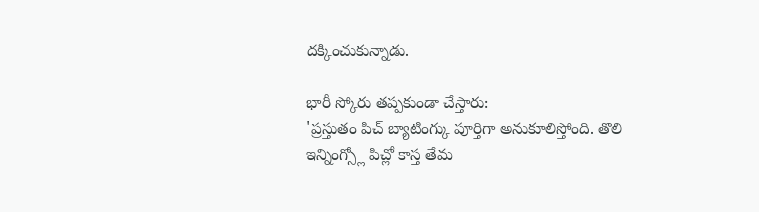దక్కించుకున్నాడు.

భారీ స్కోరు తప్పకుండా చేస్తారు:
'ప్రస్తుతం పిచ్ బ్యాటింగ్కు పూర్తిగా అనుకూలిస్తోంది. తొలి ఇన్నింగ్స్లో పిచ్లో కాస్త తేమ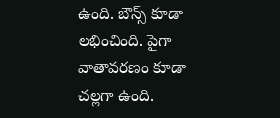ఉంది. బౌన్స్ కూడా లభించింది. పైగా వాతావరణం కూడా చల్లగా ఉంది.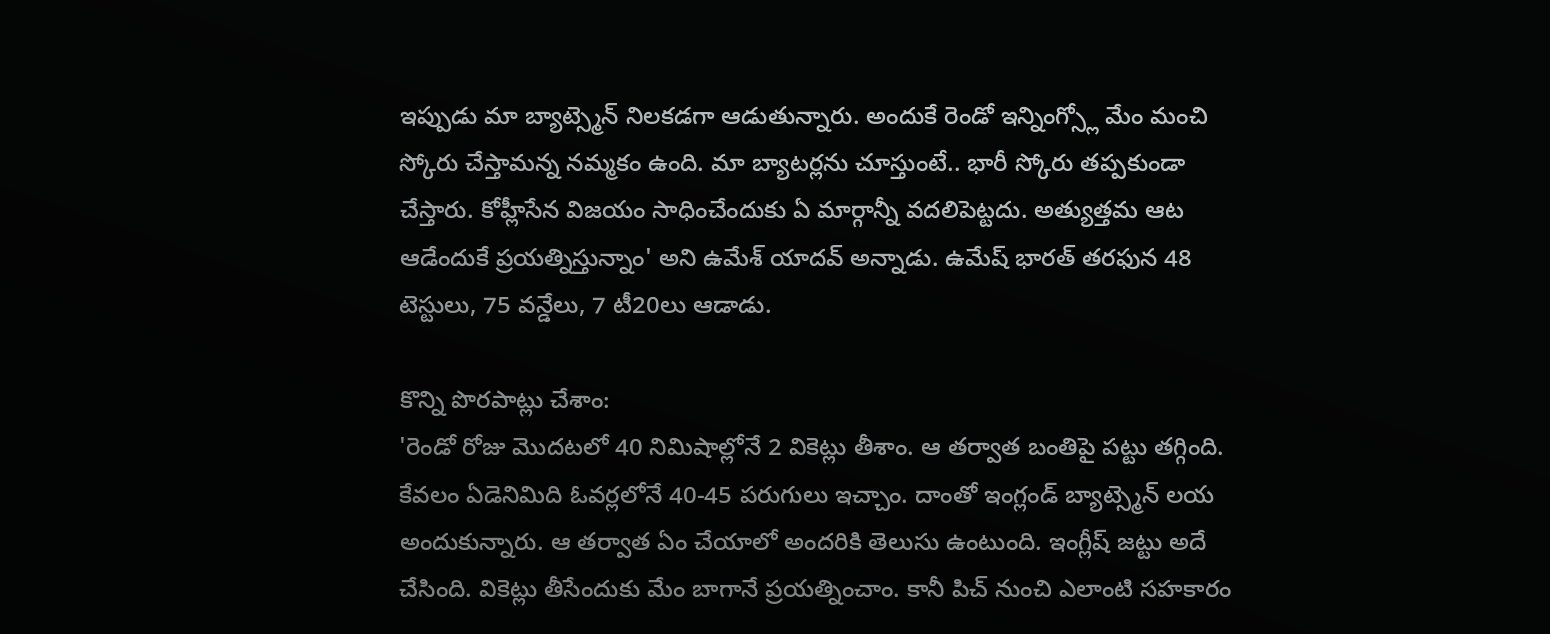ఇప్పుడు మా బ్యాట్స్మెన్ నిలకడగా ఆడుతున్నారు. అందుకే రెండో ఇన్నింగ్స్లో మేం మంచి స్కోరు చేస్తామన్న నమ్మకం ఉంది. మా బ్యాటర్లను చూస్తుంటే.. భారీ స్కోరు తప్పకుండా చేస్తారు. కోహ్లీసేన విజయం సాధించేందుకు ఏ మార్గాన్నీ వదలిపెట్టదు. అత్యుత్తమ ఆట ఆడేందుకే ప్రయత్నిస్తున్నాం' అని ఉమేశ్ యాదవ్ అన్నాడు. ఉమేష్ భారత్ తరఫున 48 టెస్టులు, 75 వన్డేలు, 7 టీ20లు ఆడాడు.

కొన్ని పొరపాట్లు చేశాం:
'రెండో రోజు మొదటలో 40 నిమిషాల్లోనే 2 వికెట్లు తీశాం. ఆ తర్వాత బంతిపై పట్టు తగ్గింది. కేవలం ఏడెనిమిది ఓవర్లలోనే 40-45 పరుగులు ఇచ్చాం. దాంతో ఇంగ్లండ్ బ్యాట్స్మెన్ లయ అందుకున్నారు. ఆ తర్వాత ఏం చేయాలో అందరికి తెలుసు ఉంటుంది. ఇంగ్లీష్ జట్టు అదే చేసింది. వికెట్లు తీసేందుకు మేం బాగానే ప్రయత్నించాం. కానీ పిచ్ నుంచి ఎలాంటి సహకారం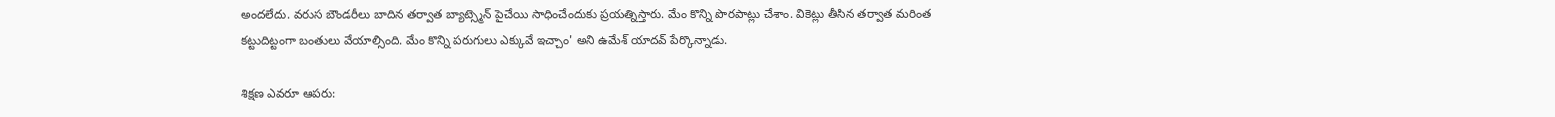అందలేదు. వరుస బౌండరీలు బాదిన తర్వాత బ్యాట్స్మెన్ పైచేయి సాధించేందుకు ప్రయత్నిస్తారు. మేం కొన్ని పొరపాట్లు చేశాం. వికెట్లు తీసిన తర్వాత మరింత కట్టుదిట్టంగా బంతులు వేయాల్సింది. మేం కొన్ని పరుగులు ఎక్కువే ఇచ్చాం' అని ఉమేశ్ యాదవ్ పేర్కొన్నాడు.

శిక్షణ ఎవరూ ఆపరు: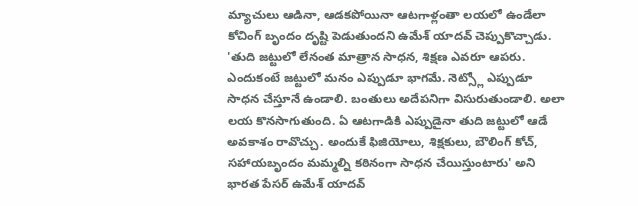మ్యాచులు ఆడినా, ఆడకపోయినా ఆటగాళ్లంతా లయలో ఉండేలా కోచింగ్ బృందం దృష్టి పెడుతుందని ఉమేశ్ యాదవ్ చెప్పుకొచ్చాడు. 'తుది జట్టులో లేనంత మాత్రాన సాధన, శిక్షణ ఎవరూ ఆపరు. ఎందుకంటే జట్టులో మనం ఎప్పుడూ భాగమే. నెట్స్లో ఎప్పుడూ సాధన చేస్తూనే ఉండాలి. బంతులు అదేపనిగా విసురుతుండాలి. అలా లయ కొనసాగుతుంది. ఏ ఆటగాడికి ఎప్పుడైనా తుది జట్టులో ఆడే అవకాశం రావొచ్చు. అందుకే ఫిజియోలు, శిక్షకులు, బౌలింగ్ కోచ్, సహాయబృందం మమ్మల్ని కఠినంగా సాధన చేయిస్తుంటారు' అని భారత పేసర్ ఉమేశ్ యాదవ్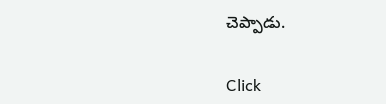చెప్పాడు.


Click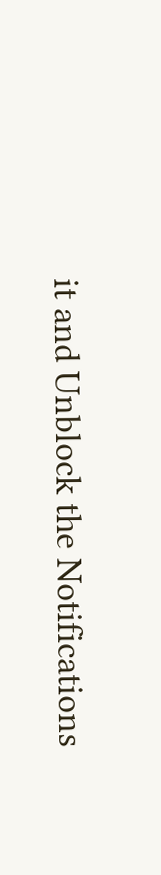it and Unblock the Notifications